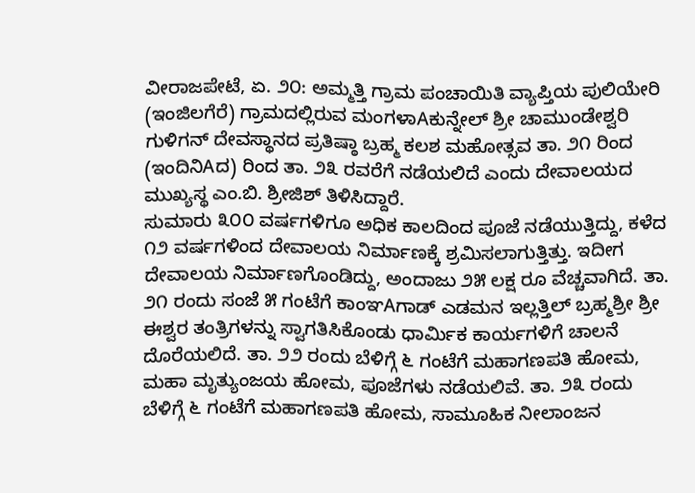ವೀರಾಜಪೇಟೆ, ಏ. ೨೦: ಅಮ್ಮತ್ತಿ ಗ್ರಾಮ ಪಂಚಾಯಿತಿ ವ್ಯಾಪ್ತಿಯ ಪುಲಿಯೇರಿ (ಇಂಜಿಲಗೆರೆ) ಗ್ರಾಮದಲ್ಲಿರುವ ಮಂಗಳಾAಕುನ್ನೇಲ್ ಶ್ರೀ ಚಾಮುಂಡೇಶ್ವರಿ ಗುಳಿಗನ್ ದೇವಸ್ಥಾನದ ಪ್ರತಿಷ್ಠಾ ಬ್ರಹ್ಮ ಕಲಶ ಮಹೋತ್ಸವ ತಾ. ೨೧ ರಿಂದ (ಇಂದಿನಿAದ) ರಿಂದ ತಾ. ೨೩ ರವರೆಗೆ ನಡೆಯಲಿದೆ ಎಂದು ದೇವಾಲಯದ ಮುಖ್ಯಸ್ಥ ಎಂ.ಬಿ. ಶ್ರೀಜಿಶ್ ತಿಳಿಸಿದ್ದಾರೆ.
ಸುಮಾರು ೩೦೦ ವರ್ಷಗಳಿಗೂ ಅಧಿಕ ಕಾಲದಿಂದ ಪೂಜೆ ನಡೆಯುತ್ತಿದ್ದು, ಕಳೆದ ೧೨ ವರ್ಷಗಳಿಂದ ದೇವಾಲಯ ನಿರ್ಮಾಣಕ್ಕೆ ಶ್ರಮಿಸಲಾಗುತ್ತಿತ್ತು. ಇದೀಗ ದೇವಾಲಯ ನಿರ್ಮಾಣಗೊಂಡಿದ್ದು, ಅಂದಾಜು ೨೫ ಲಕ್ಷ ರೂ ವೆಚ್ಚವಾಗಿದೆ. ತಾ. ೨೧ ರಂದು ಸಂಜೆ ೫ ಗಂಟೆಗೆ ಕಾಂಞAಗಾಡ್ ಎಡಮನ ಇಲ್ಲತ್ತಿಲ್ ಬ್ರಹ್ಮಶ್ರೀ ಶ್ರೀ ಈಶ್ವರ ತಂತ್ರಿಗಳನ್ನು ಸ್ವಾಗತಿಸಿಕೊಂಡು ಧಾರ್ಮಿಕ ಕಾರ್ಯಗಳಿಗೆ ಚಾಲನೆ ದೊರೆಯಲಿದೆ. ತಾ. ೨೨ ರಂದು ಬೆಳಿಗ್ಗೆ ೬ ಗಂಟೆಗೆ ಮಹಾಗಣಪತಿ ಹೋಮ, ಮಹಾ ಮೃತ್ಯುಂಜಯ ಹೋಮ, ಪೂಜೆಗಳು ನಡೆಯಲಿವೆ. ತಾ. ೨೩ ರಂದು ಬೆಳಿಗ್ಗೆ ೬ ಗಂಟೆಗೆ ಮಹಾಗಣಪತಿ ಹೋಮ, ಸಾಮೂಹಿಕ ನೀಲಾಂಜನ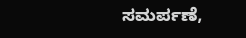ಸಮರ್ಪಣೆ,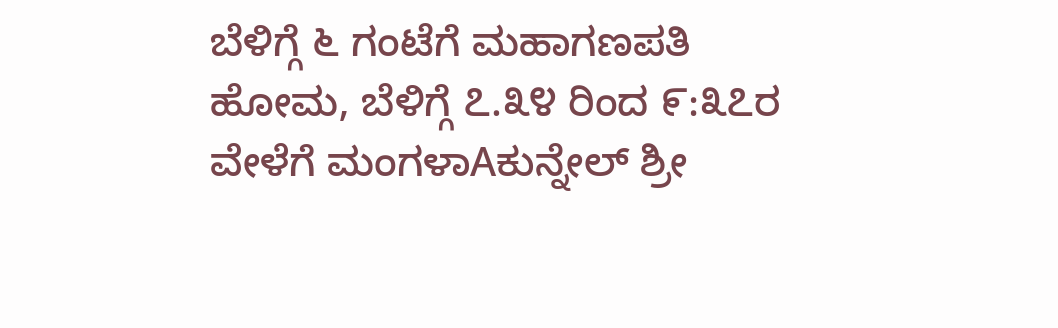ಬೆಳಿಗ್ಗೆ ೬ ಗಂಟೆಗೆ ಮಹಾಗಣಪತಿ ಹೋಮ, ಬೆಳಿಗ್ಗೆ ೭.೩೪ ರಿಂದ ೯:೩೭ರ ವೇಳೆಗೆ ಮಂಗಳಾAಕುನ್ನೇಲ್ ಶ್ರೀ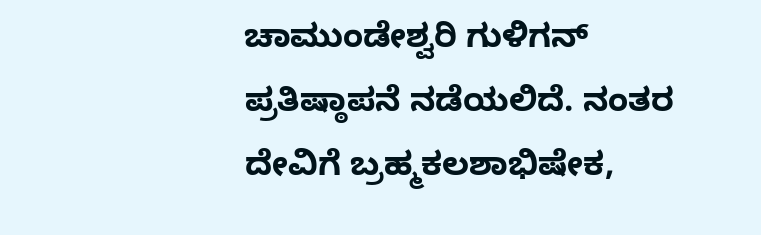ಚಾಮುಂಡೇಶ್ವರಿ ಗುಳಿಗನ್ ಪ್ರತಿಷ್ಠಾಪನೆ ನಡೆಯಲಿದೆ. ನಂತರ ದೇವಿಗೆ ಬ್ರಹ್ಮಕಲಶಾಭಿಷೇಕ,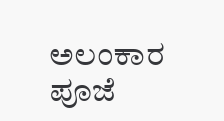ಅಲಂಕಾರ ಪೂಜೆ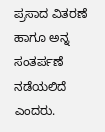ಪ್ರಸಾದ ವಿತರಣೆ ಹಾಗೂ ಅನ್ನ ಸಂತರ್ಪಣೆ ನಡೆಯಲಿದೆ ಎಂದರು.